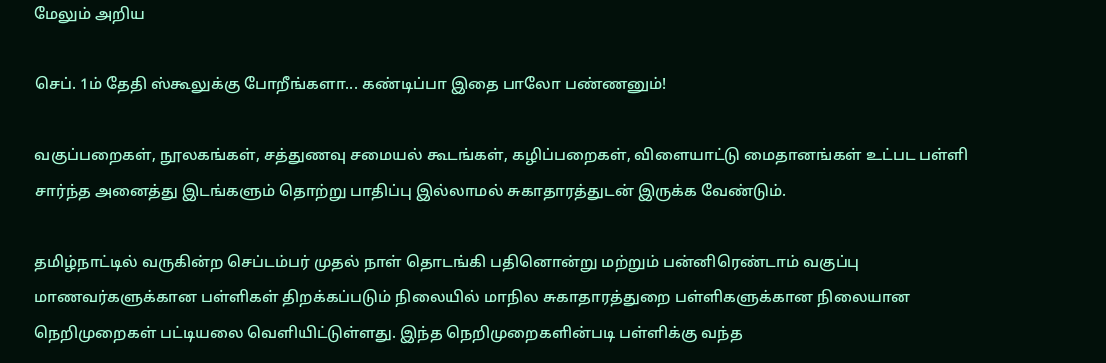மேலும் அறிய

செப். 1ம் தேதி ஸ்கூலுக்கு போறீங்களா... கண்டிப்பா இதை பாலோ பண்ணனும்!

வகுப்பறைகள், நூலகங்கள், சத்துணவு சமையல் கூடங்கள், கழிப்பறைகள், விளையாட்டு மைதானங்கள் உட்பட பள்ளி சார்ந்த அனைத்து இடங்களும் தொற்று பாதிப்பு இல்லாமல் சுகாதாரத்துடன் இருக்க வேண்டும்.

தமிழ்நாட்டில் வருகின்ற செப்டம்பர் முதல் நாள் தொடங்கி பதினொன்று மற்றும் பன்னிரெண்டாம் வகுப்பு மாணவர்களுக்கான பள்ளிகள் திறக்கப்படும் நிலையில் மாநில சுகாதாரத்துறை பள்ளிகளுக்கான நிலையான நெறிமுறைகள் பட்டியலை வெளியிட்டுள்ளது. இந்த நெறிமுறைகளின்படி பள்ளிக்கு வந்த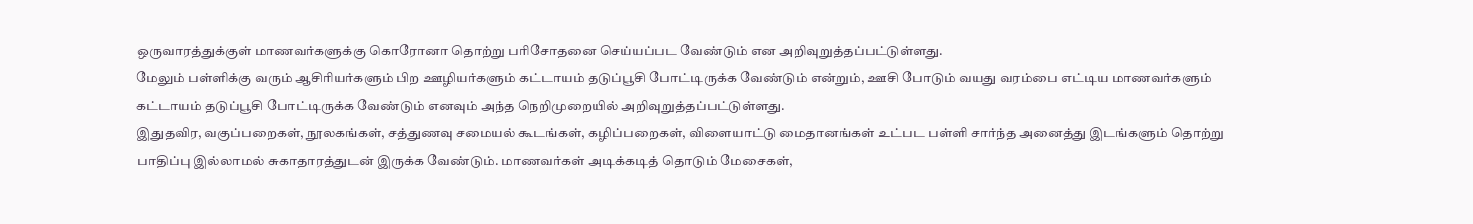ஒருவாரத்துக்குள் மாணவர்களுக்கு கொரோனா தொற்று பரிசோதனை செய்யப்பட வேண்டும் என அறிவுறுத்தப்பட்டுள்ளது.
மேலும் பள்ளிக்கு வரும் ஆசிரியர்களும் பிற ஊழியர்களும் கட்டாயம் தடுப்பூசி போட்டிருக்க வேண்டும் என்றும், ஊசி போடும் வயது வரம்பை எட்டிய மாணவர்களும் கட்டாயம் தடுப்பூசி போட்டிருக்க வேண்டும் எனவும் அந்த நெறிமுறையில் அறிவுறுத்தப்பட்டுள்ளது.
இதுதவிர, வகுப்பறைகள், நூலகங்கள், சத்துணவு சமையல் கூடங்கள், கழிப்பறைகள், விளையாட்டு மைதானங்கள் உட்பட பள்ளி சார்ந்த அனைத்து இடங்களும் தொற்று பாதிப்பு இல்லாமல் சுகாதாரத்துடன் இருக்க வேண்டும். மாணவர்கள் அடிக்கடித் தொடும் மேசைகள்,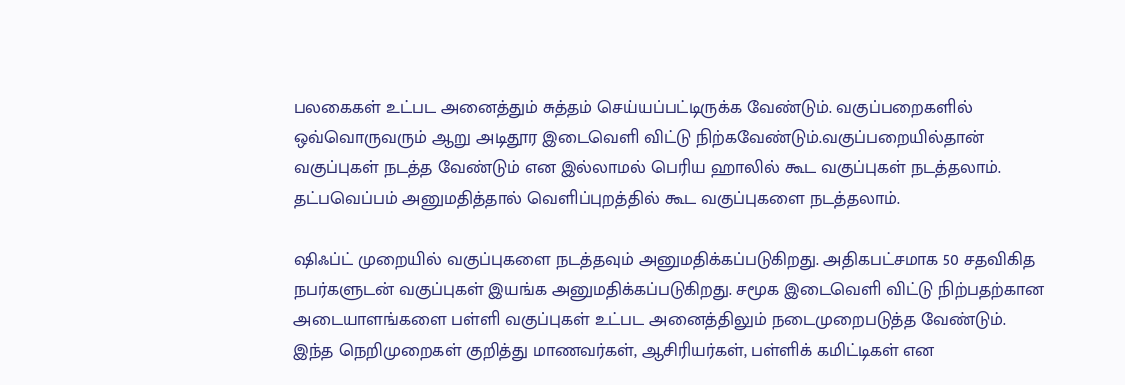பலகைகள் உட்பட அனைத்தும் சுத்தம் செய்யப்பட்டிருக்க வேண்டும். வகுப்பறைகளில் ஒவ்வொருவரும் ஆறு அடிதூர இடைவெளி விட்டு நிற்கவேண்டும்.வகுப்பறையில்தான் வகுப்புகள் நடத்த வேண்டும் என இல்லாமல் பெரிய ஹாலில் கூட வகுப்புகள் நடத்தலாம். தட்பவெப்பம் அனுமதித்தால் வெளிப்புறத்தில் கூட வகுப்புகளை நடத்தலாம்.

ஷிஃப்ட் முறையில் வகுப்புகளை நடத்தவும் அனுமதிக்கப்படுகிறது. அதிகபட்சமாக 50 சதவிகித நபர்களுடன் வகுப்புகள் இயங்க அனுமதிக்கப்படுகிறது. சமூக இடைவெளி விட்டு நிற்பதற்கான அடையாளங்களை பள்ளி வகுப்புகள் உட்பட அனைத்திலும் நடைமுறைபடுத்த வேண்டும். இந்த நெறிமுறைகள் குறித்து மாணவர்கள், ஆசிரியர்கள், பள்ளிக் கமிட்டிகள் என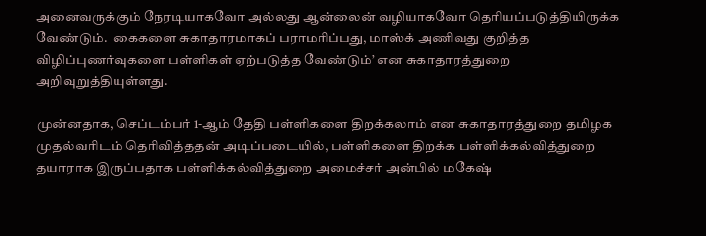அனைவருக்கும் நேரடியாகவோ அல்லது ஆன்லைன் வழியாகவோ தெரியப்படுத்தியிருக்க வேண்டும்.  கைகளை சுகாதாரமாகப் பராமரிப்பது, மாஸ்க் அணிவது குறித்த விழிப்புணர்வுகளை பள்ளிகள் ஏற்படுத்த வேண்டும்’ என சுகாதாரத்துறை அறிவுறுத்தியுள்ளது.

முன்னதாக, செப்டம்பர் 1-ஆம் தேதி பள்ளிகளை திறக்கலாம் என சுகாதாரத்துறை தமிழக முதல்வரிடம் தெரிவித்ததன் அடிப்படையில், பள்ளிகளை திறக்க பள்ளிக்கல்வித்துறை தயாராக இருப்பதாக பள்ளிக்கல்வித்துறை அமைச்சர் அன்பில் மகேஷ்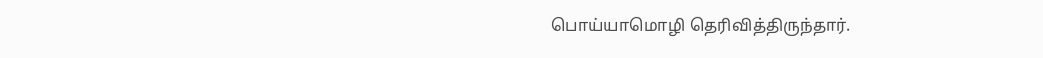பொய்யாமொழி தெரிவித்திருந்தார்.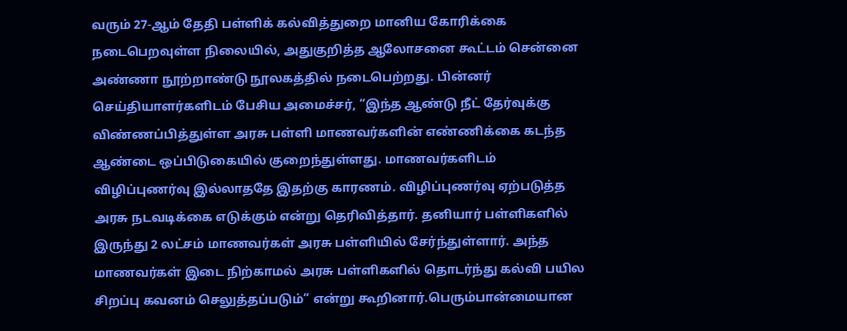வரும் 27-ஆம் தேதி பள்ளிக் கல்வித்துறை மானிய கோரிக்கை நடைபெறவுள்ள நிலையில், அதுகுறித்த ஆலோசனை கூட்டம் சென்னை அண்ணா நூற்றாண்டு நூலகத்தில் நடைபெற்றது. பின்னர் செய்தியாளர்களிடம் பேசிய அமைச்சர், “இந்த ஆண்டு நீட் தேர்வுக்கு விண்ணப்பித்துள்ள அரசு பள்ளி மாணவர்களின் எண்ணிக்கை கடந்த ஆண்டை ஒப்பிடுகையில் குறைந்துள்ளது. மாணவர்களிடம் விழிப்புணர்வு இல்லாததே இதற்கு காரணம். விழிப்புணர்வு ஏற்படுத்த அரசு நடவடிக்கை எடுக்கும் என்று தெரிவித்தார். தனியார் பள்ளிகளில் இருந்து 2 லட்சம் மாணவர்கள் அரசு பள்ளியில் சேர்ந்துள்ளார். அந்த மாணவர்கள் இடை நிற்காமல் அரசு பள்ளிகளில் தொடர்ந்து கல்வி பயில சிறப்பு கவனம் செலுத்தப்படும்” என்று கூறினார்.பெரும்பான்மையான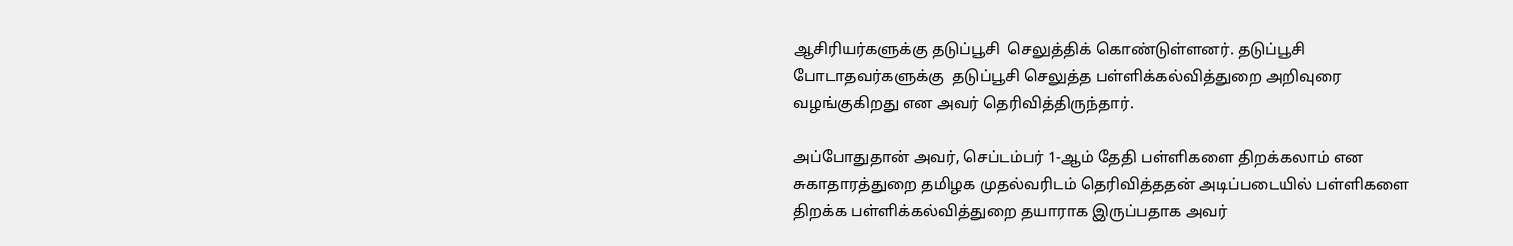ஆசிரியர்களுக்கு தடுப்பூசி  செலுத்திக் கொண்டுள்ளனர். தடுப்பூசி போடாதவர்களுக்கு  தடுப்பூசி செலுத்த பள்ளிக்கல்வித்துறை அறிவுரை வழங்குகிறது என அவர் தெரிவித்திருந்தார்.

அப்போதுதான் அவர், செப்டம்பர் 1-ஆம் தேதி பள்ளிகளை திறக்கலாம் என சுகாதாரத்துறை தமிழக முதல்வரிடம் தெரிவித்ததன் அடிப்படையில் பள்ளிகளை திறக்க பள்ளிக்கல்வித்துறை தயாராக இருப்பதாக அவர்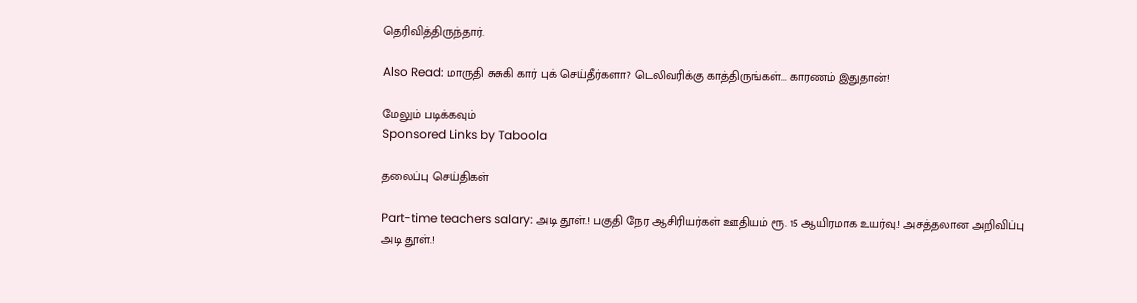தெரிவித்திருந்தார்.

Also Read: மாருதி சுசுகி கார் புக் செய்தீர்களா? டெலிவரிக்கு காத்திருங்கள்... காரணம் இதுதான்!

மேலும் படிக்கவும்
Sponsored Links by Taboola

தலைப்பு செய்திகள்

Part-time teachers salary: அடி தூள்.! பகுதி நேர ஆசிரியர்கள் ஊதியம் ரூ. 15 ஆயிரமாக உயர்வு.! அசத்தலான அறிவிப்பு
அடி தூள்.!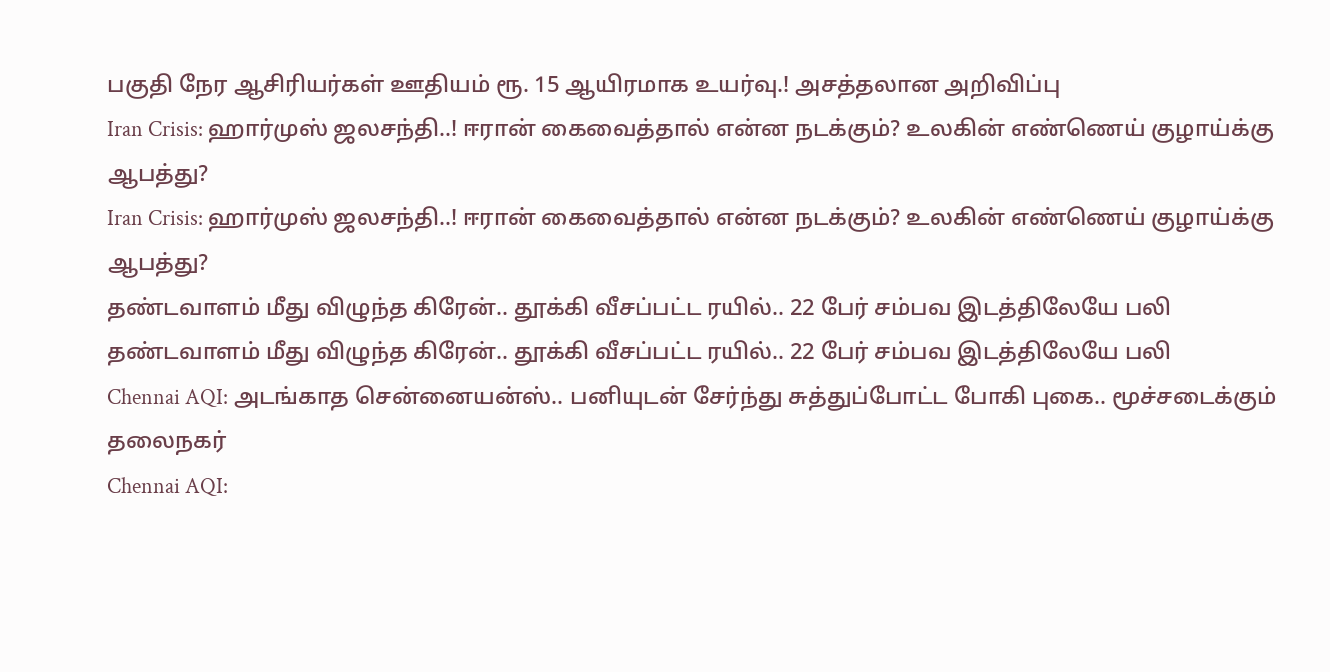பகுதி நேர ஆசிரியர்கள் ஊதியம் ரூ. 15 ஆயிரமாக உயர்வு.! அசத்தலான அறிவிப்பு
Iran Crisis: ஹார்முஸ் ஜலசந்தி..! ஈரான் கைவைத்தால் என்ன நடக்கும்? உலகின் எண்ணெய் குழாய்க்கு ஆபத்து?
Iran Crisis: ஹார்முஸ் ஜலசந்தி..! ஈரான் கைவைத்தால் என்ன நடக்கும்? உலகின் எண்ணெய் குழாய்க்கு ஆபத்து?
தண்டவாளம் மீது விழுந்த கிரேன்.. தூக்கி வீசப்பட்ட ரயில்.. 22 பேர் சம்பவ இடத்திலேயே பலி
தண்டவாளம் மீது விழுந்த கிரேன்.. தூக்கி வீசப்பட்ட ரயில்.. 22 பேர் சம்பவ இடத்திலேயே பலி
Chennai AQI: அடங்காத சென்னையன்ஸ்.. பனியுடன் சேர்ந்து சுத்துப்போட்ட போகி புகை.. மூச்சடைக்கும் தலைநகர்
Chennai AQI: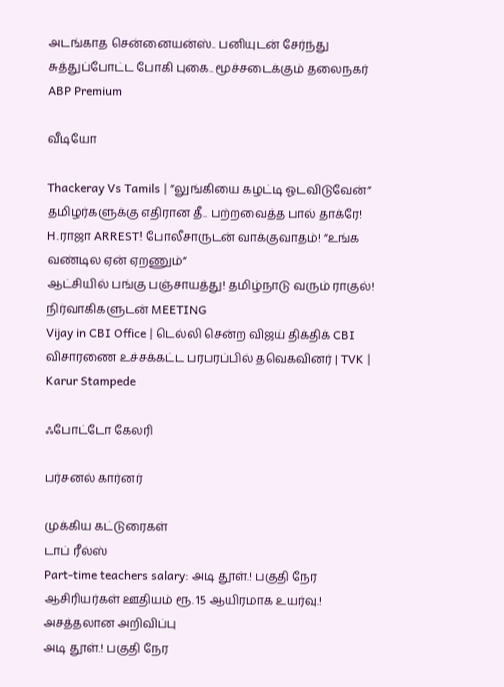அடங்காத சென்னையன்ஸ்.. பனியுடன் சேர்ந்து சுத்துப்போட்ட போகி புகை.. மூச்சடைக்கும் தலைநகர்
ABP Premium

வீடியோ

Thackeray Vs Tamils | ”லுங்கியை கழட்டி ஓடவிடுவேன்” தமிழர்களுக்கு எதிரான தீ.. பற்றவைத்த பால் தாக்ரே!
H.ராஜா ARREST! போலீசாருடன் வாக்குவாதம்! ”உங்க வண்டில ஏன் ஏறணும்”
ஆட்சியில் பங்கு பஞ்சாயத்து! தமிழ்நாடு வரும் ராகுல்! நிர்வாகிகளுடன் MEETING
Vijay in CBI Office | டெல்லி சென்ற விஜய் திக்திக் CBI விசாரணை உச்சக்கட்ட பரபரப்பில் தவெகவினர் | TVK | Karur Stampede

ஃபோட்டோ கேலரி

பர்சனல் கார்னர்

முக்கிய கட்டுரைகள்
டாப் ரீல்ஸ்
Part-time teachers salary: அடி தூள்.! பகுதி நேர ஆசிரியர்கள் ஊதியம் ரூ. 15 ஆயிரமாக உயர்வு.! அசத்தலான அறிவிப்பு
அடி தூள்.! பகுதி நேர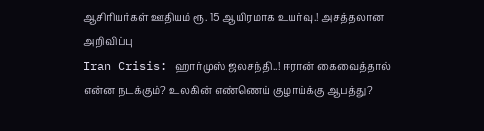ஆசிரியர்கள் ஊதியம் ரூ. 15 ஆயிரமாக உயர்வு.! அசத்தலான அறிவிப்பு
Iran Crisis: ஹார்முஸ் ஜலசந்தி..! ஈரான் கைவைத்தால் என்ன நடக்கும்? உலகின் எண்ணெய் குழாய்க்கு ஆபத்து?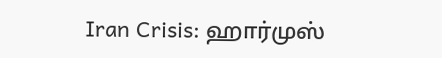Iran Crisis: ஹார்முஸ்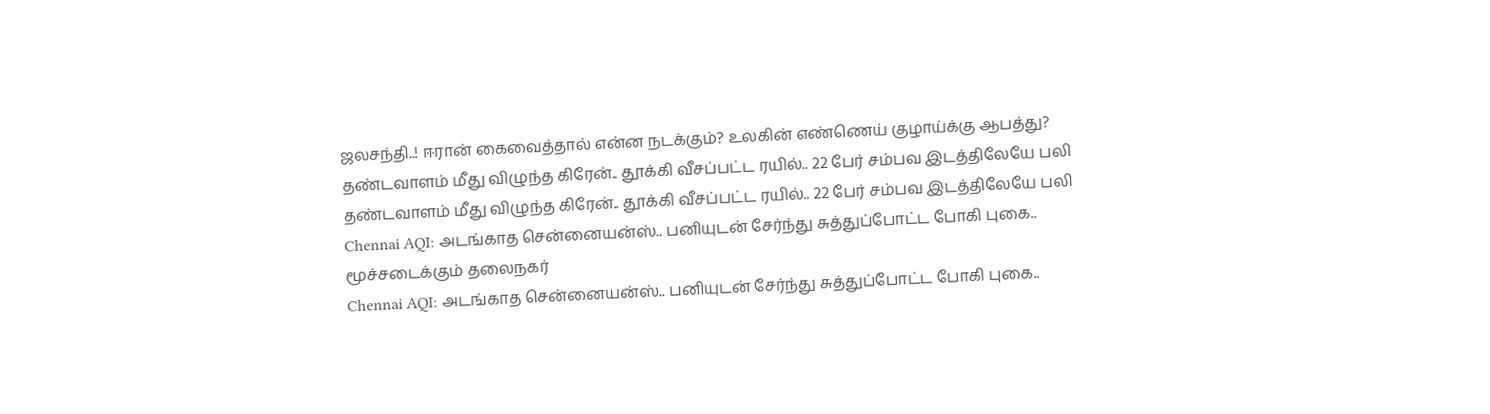ஜலசந்தி..! ஈரான் கைவைத்தால் என்ன நடக்கும்? உலகின் எண்ணெய் குழாய்க்கு ஆபத்து?
தண்டவாளம் மீது விழுந்த கிரேன்.. தூக்கி வீசப்பட்ட ரயில்.. 22 பேர் சம்பவ இடத்திலேயே பலி
தண்டவாளம் மீது விழுந்த கிரேன்.. தூக்கி வீசப்பட்ட ரயில்.. 22 பேர் சம்பவ இடத்திலேயே பலி
Chennai AQI: அடங்காத சென்னையன்ஸ்.. பனியுடன் சேர்ந்து சுத்துப்போட்ட போகி புகை.. மூச்சடைக்கும் தலைநகர்
Chennai AQI: அடங்காத சென்னையன்ஸ்.. பனியுடன் சேர்ந்து சுத்துப்போட்ட போகி புகை..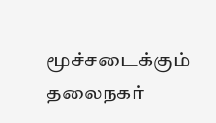மூச்சடைக்கும் தலைநகர்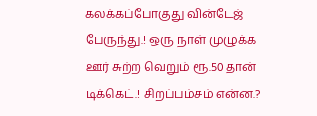கலக்கப்போகுது வின்டேஜ் பேருந்து.! ஒரு நாள் முழுக்க ஊர் சுற்ற வெறும் ரூ.50 தான் டிக்கெட்.! சிறப்பம்சம் என்ன.?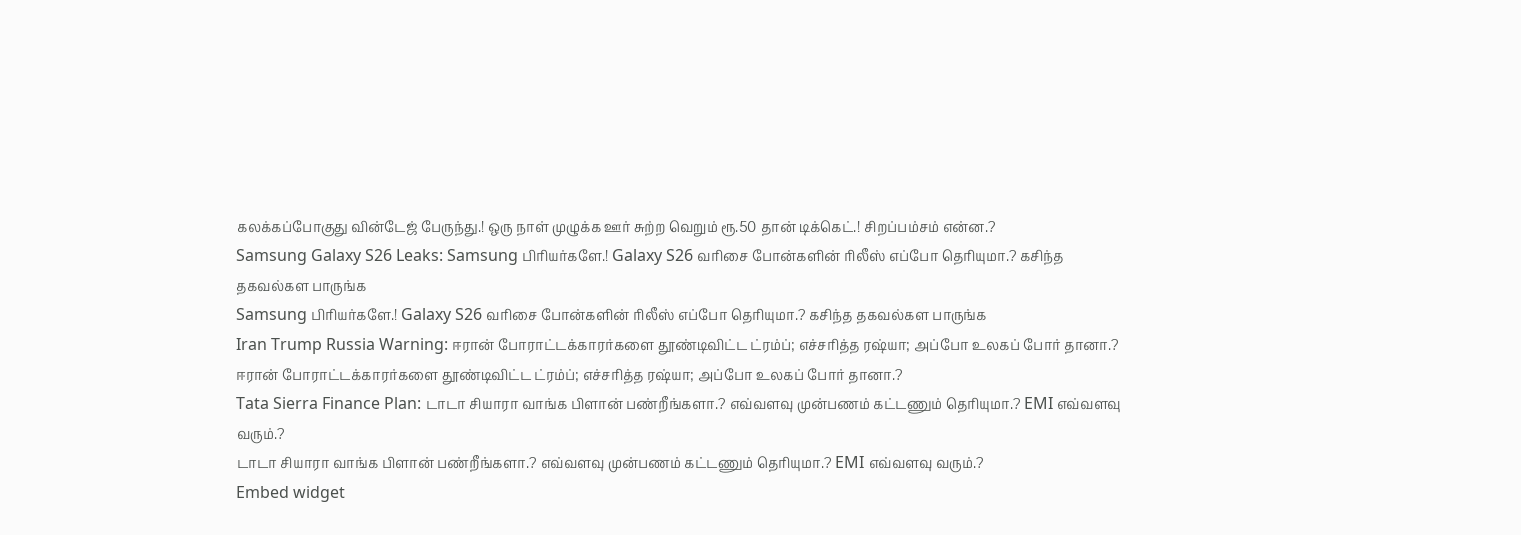கலக்கப்போகுது வின்டேஜ் பேருந்து.! ஒரு நாள் முழுக்க ஊர் சுற்ற வெறும் ரூ.50 தான் டிக்கெட்.! சிறப்பம்சம் என்ன.?
Samsung Galaxy S26 Leaks: Samsung பிரியர்களே.! Galaxy S26 வரிசை போன்களின் ரிலீஸ் எப்போ தெரியுமா.? கசிந்த தகவல்கள பாருங்க
Samsung பிரியர்களே.! Galaxy S26 வரிசை போன்களின் ரிலீஸ் எப்போ தெரியுமா.? கசிந்த தகவல்கள பாருங்க
Iran Trump Russia Warning: ஈரான் போராட்டக்காரர்களை தூண்டிவிட்ட ட்ரம்ப்; எச்சரித்த ரஷ்யா; அப்போ உலகப் போர் தானா.?
ஈரான் போராட்டக்காரர்களை தூண்டிவிட்ட ட்ரம்ப்; எச்சரித்த ரஷ்யா; அப்போ உலகப் போர் தானா.?
Tata Sierra Finance Plan: டாடா சியாரா வாங்க பிளான் பண்றீங்களா.? எவ்வளவு முன்பணம் கட்டணும் தெரியுமா.? EMI எவ்வளவு வரும்.?
டாடா சியாரா வாங்க பிளான் பண்றீங்களா.? எவ்வளவு முன்பணம் கட்டணும் தெரியுமா.? EMI எவ்வளவு வரும்.?
Embed widget